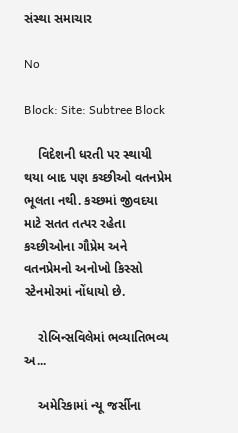સંસ્થા સમાચાર

No

Block: Site: Subtree Block

    વિદેશની ધરતી પર સ્થાયી થયા બાદ પણ કચ્છીઓ વતનપ્રેમ ભૂલતા નથી. કચ્છમાં જીવદયા માટે સતત તત્પર રહેતા કચ્છીઓના ગૌપ્રેમ અને વતનપ્રેમનો અનોખો કિસ્સો સ્ટેનમોરમાં નોંધાયો છે.

    રોબિન્સવિલેમાં ભવ્યાતિભવ્ય અ...

    અમેરિકામાં ન્યૂ જર્સીના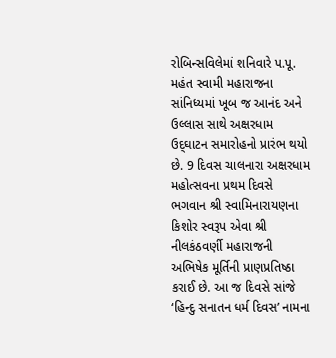રોબિન્સવિલેમાં શનિવારે પ.પૂ. મહંત સ્વામી મહારાજના સાંનિધ્યમાં ખૂબ જ આનંદ અને ઉલ્લાસ સાથે અક્ષરધામ ઉદ્‌ઘાટન સમારોહનો પ્રારંભ થયો છે. 9 દિવસ ચાલનારા અક્ષરધામ મહોત્સવના પ્રથમ દિવસે ભગવાન શ્રી સ્વામિનારાયણના કિશોર સ્વરૂપ એવા શ્રી નીલકંઠવર્ણી મહારાજની અભિષેક મૂર્તિની પ્રાણપ્રતિષ્ઠા કરાઈ છે. આ જ દિવસે સાંજે ‘હિન્દુ સનાતન ધર્મ દિવસ’ નામના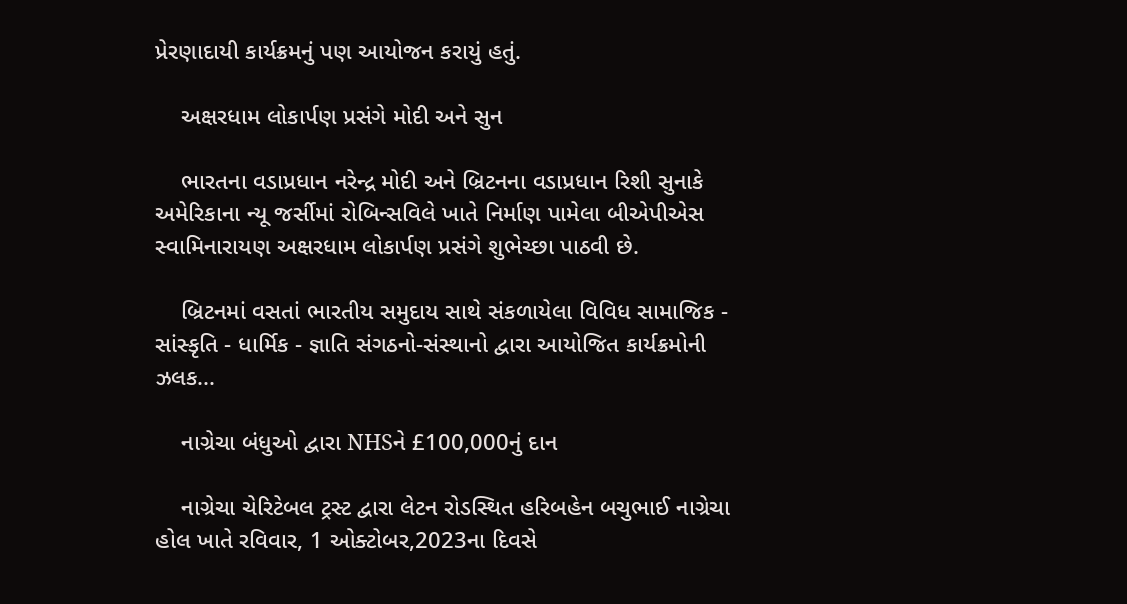પ્રેરણાદાયી કાર્યક્રમનું પણ આયોજન કરાયું હતું.

    અક્ષરધામ લોકાર્પણ પ્રસંગે મોદી અને સુન

    ભારતના વડાપ્રધાન નરેન્દ્ર મોદી અને બ્રિટનના વડાપ્રધાન રિશી સુનાકે અમેરિકાના ન્યૂ જર્સીમાં રોબિન્સવિલે ખાતે નિર્માણ પામેલા બીએપીએસ સ્વામિનારાયણ અક્ષરધામ લોકાર્પણ પ્રસંગે શુભેચ્છા પાઠવી છે.

    બ્રિટનમાં વસતાં ભારતીય સમુદાય સાથે સંકળાયેલા વિવિધ સામાજિક - સાંસ્કૃતિ - ધાર્મિક - જ્ઞાતિ સંગઠનો-સંસ્થાનો દ્વારા આયોજિત કાર્યક્રમોની ઝલક...

    નાગ્રેચા બંધુઓ દ્વારા NHSને £100,000નું દાન

    નાગ્રેચા ચેરિટેબલ ટ્રસ્ટ દ્વારા લેટન રોડસ્થિત હરિબહેન બચુભાઈ નાગ્રેચા હોલ ખાતે રવિવાર, 1 ઓક્ટોબર,2023ના દિવસે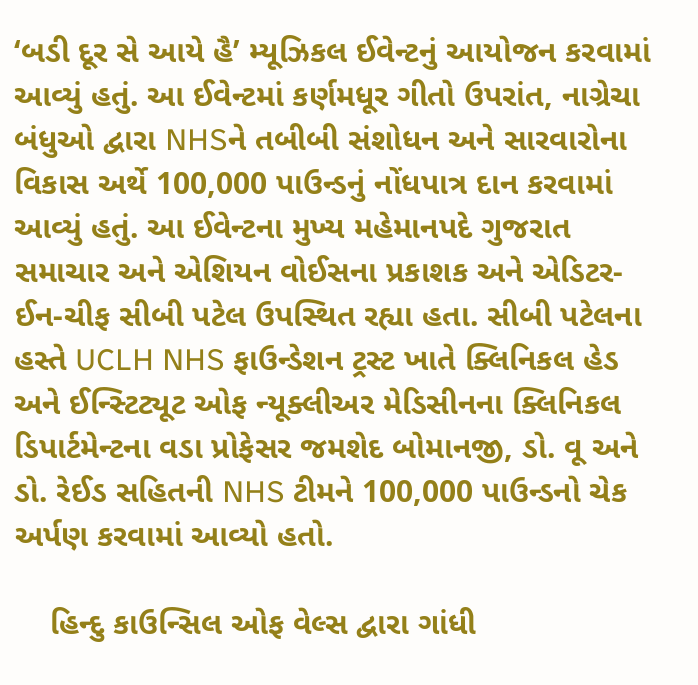‘બડી દૂર સે આયે હૈ’ મ્યૂઝિકલ ઈવેન્ટનું આયોજન કરવામાં આવ્યું હતું. આ ઈવેન્ટમાં કર્ણમધૂર ગીતો ઉપરાંત, નાગ્રેચા બંધુઓ દ્વારા NHSને તબીબી સંશોધન અને સારવારોના વિકાસ અર્થે 100,000 પાઉન્ડનું નોંધપાત્ર દાન કરવામાં આવ્યું હતું. આ ઈવેન્ટના મુખ્ય મહેમાનપદે ગુજરાત સમાચાર અને એશિયન વોઈસના પ્રકાશક અને એડિટર-ઈન-ચીફ સીબી પટેલ ઉપસ્થિત રહ્યા હતા. સીબી પટેલના હસ્તે UCLH NHS ફાઉન્ડેશન ટ્રસ્ટ ખાતે ક્લિનિકલ હેડ અને ઈન્સ્ટિટ્યૂટ ઓફ ન્યૂક્લીઅર મેડિસીનના ક્લિનિકલ ડિપાર્ટમેન્ટના વડા પ્રોફેસર જમશેદ બોમાનજી, ડો. વૂ અને ડો. રેઈડ સહિતની NHS ટીમને 100,000 પાઉન્ડનો ચેક અર્પણ કરવામાં આવ્યો હતો.

    હિન્દુ કાઉન્સિલ ઓફ વેલ્સ દ્વારા ગાંધી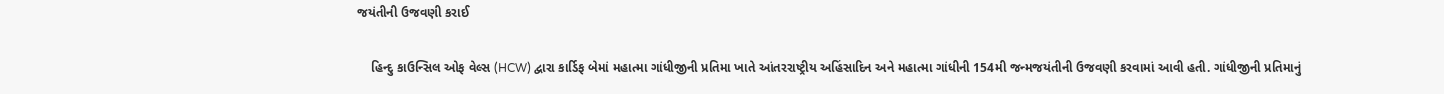જયંતીની ઉજવણી કરાઈ

    હિન્દુ કાઉન્સિલ ઓફ વેલ્સ (HCW) દ્વારા કાર્ડિફ બેમાં મહાત્મા ગાંધીજીની પ્રતિમા ખાતે આંતરરાષ્ટ્રીય અહિંસાદિન અને મહાત્મા ગાંધીની 154મી જન્મજયંતીની ઉજવણી કરવામાં આવી હતી. ગાંધીજીની પ્રતિમાનું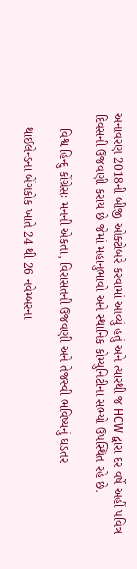અનાવરણ 2018ની બીજી ઓક્ટોબરે કરવામાં આવ્યું હતું અને ત્યારથી જ HCW દ્વારા દર વર્ષે અહીં પવિત્ર દિવસની ઉજવણી કરાય છે જેમાં મહાનુભાવો અને સ્થાનિક કોમ્યુનિટીના સભ્યો ઉપસ્થિત રહે છે.

    વિશ્વ હિન્દુ કોંગ્રેસઃ મનની એકતા, વિરાસતની ઉજવણી અને તેજસ્વી ભવિષ્યનું ઘડતર

    થાઈલેન્ડના બેંગકોક ખાતે 24 થી 26 નવેમ્બરના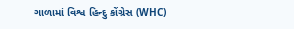ગાળામાં વિશ્વ હિન્દુ કોંગ્રેસ (WHC)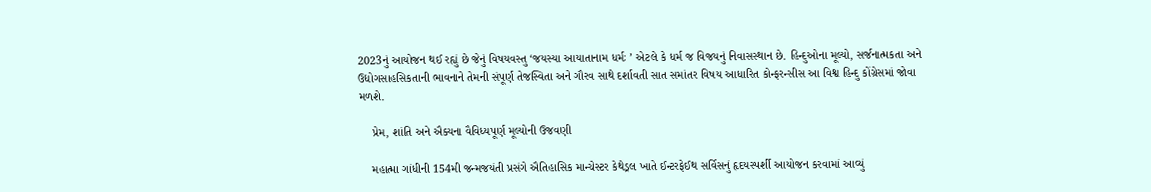2023નું આયોજન થઈ રહ્યું છે જેનું વિષયવસ્તુ ‘જયસ્યા આયાતાનામ ધર્મઃ ’ એટલે કે ધર્મ જ વિજયનું નિવાસસ્થાન છે. હિન્દુઓના મૂલ્યો, સર્જનાત્મકતા અને ઉદ્યોગસાહસિકતાની ભાવનાને તેમની સંપૂર્ણ તેજસ્વિતા અને ગૌરવ સાથે દર્શાવતી સાત સમાંતર વિષય આધારિત કોન્ફરન્સીસ આ વિશ્વ હિન્દુ કોંગ્રેસમાં જોવા મળશે.

    પ્રેમ, શાંતિ અને ઐક્યના વૈવિધ્યપૂર્ણ મૂલ્યોની ઉજવણી

    મહાત્મા ગાંધીની 154મી જન્મજયંતી પ્રસંગે ઐતિહાસિક માન્ચેસ્ટર કેથેડ્રલ ખાતે ઈન્ટરફેઈથ સર્વિસનું હૃદયસ્પર્શી આયોજન કરવામાં આવ્યું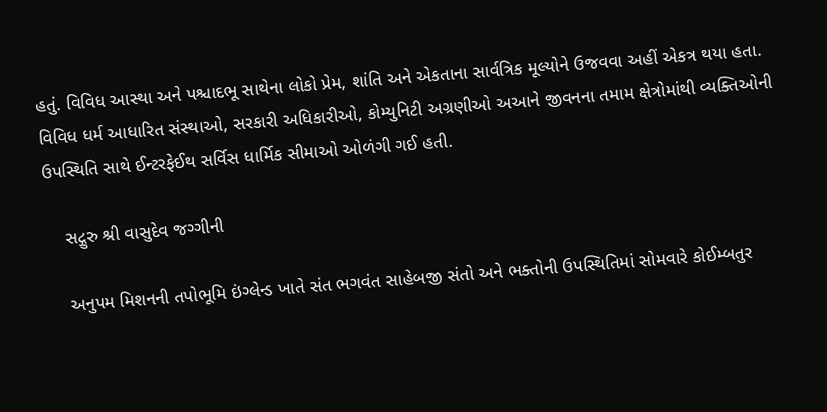હતું. વિવિધ આસ્થા અને પશ્ચાદભૂ સાથેના લોકો પ્રેમ, શાંતિ અને એકતાના સાર્વત્રિક મૂલ્યોને ઉજવવા અહીં એકત્ર થયા હતા. વિવિધ ધર્મ આધારિત સંસ્થાઓ, સરકારી અધિકારીઓ, કોમ્યુનિટી અગ્રણીઓ અઆને જીવનના તમામ ક્ષેત્રોમાંથી વ્યક્તિઓની ઉપસ્થિતિ સાથે ઈન્ટરફેઈથ સર્વિસ ધાર્મિક સીમાઓ ઓળંગી ગઈ હતી.

    સદ્ગુરુ શ્રી વાસુદેવ જગ્ગીની

    અનુપમ મિશનની તપોભૂમિ ઇંગ્લેન્ડ ખાતે સંત ભગવંત સાહેબજી સંતો અને ભક્તોની ઉપસ્થિતિમાં સોમવારે કોઈમ્બતુર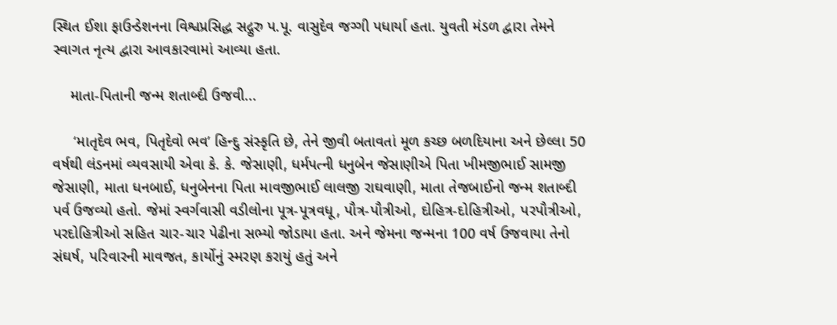સ્થિત ઈશા ફાઉન્ડેશનના વિશ્વપ્રસિદ્ધ સદ્ગુરુ પ.પૂ. વાસુદેવ જગ્ગી પધાર્યા હતા. યુવતી મંડળ દ્વારા તેમને સ્વાગત નૃત્ય દ્વારા આવકારવામાં આવ્યા હતા.

    માતા-પિતાની જન્મ શતાબ્દી ઉજવી...

     ‘માતૃદેવ ભવ, પિતૃદેવો ભવ’ હિન્દુ સંસ્કૃતિ છે, તેને જીવી બતાવતાં મૂળ કચ્છ બળદિયાના અને છેલ્લા 50 વર્ષથી લંડનમાં વ્યવસાયી એવા કે. કે. જેસાણી, ધર્મપત્ની ધનુબેન જેસાણીએ પિતા ખીમજીભાઈ સામજી જેસાણી, માતા ધનબાઈ, ધનુબેનના પિતા માવજીભાઈ લાલજી રાઘવાણી, માતા તેજબાઈનો જન્મ શતાબ્દી પર્વ ઉજવ્યો હતો. જેમાં સ્વર્ગવાસી વડીલોના પૂત્ર-પૂત્રવધૂ, પૌત્ર-પૌત્રીઓ, દોહિત્ર-દોહિત્રીઓ, પરપૌત્રીઓ, પરદોહિત્રીઓ સહિત ચાર-ચાર પેઢીના સભ્યો જોડાયા હતા. અને જેમના જન્મના 100 વર્ષ ઉજવાયા તેનો સંઘર્ષ, પરિવારની માવજત, કાર્યોનું સ્મરણ કરાયું હતું અને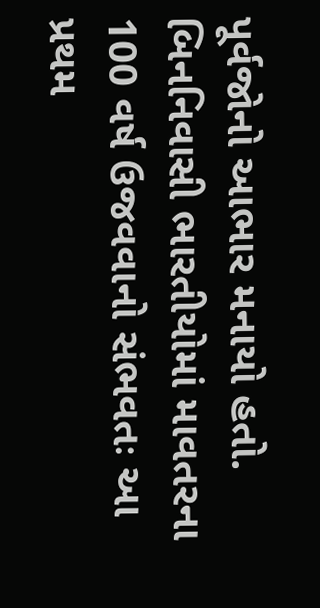પૂર્વજોનો આભાર મનાયો હતો. બિનનિવાસી ભારતીયોમાં માવતરના 100 વર્ષ ઉજવવાનો સંભવતઃ આ પ્રથમ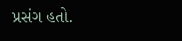પ્રસંગ હતો.